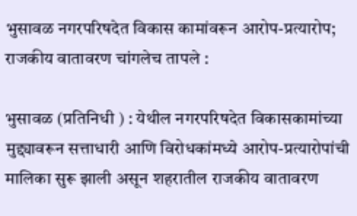भुसावळ नगरपरिषदेत विकास कामांवरून आरोप-प्रत्यारोप; राजकीय वातावरण चांगलेच तापले :

भुसावळ (प्रतिनिधी ) : येथील नगरपरिषदेत विकासकामांच्या मुद्द्यावरून सत्ताधारी आणि विरोधकांमध्ये आरोप-प्रत्यारोपांची मालिका सुरू झाली असून शहरातील राजकीय वातावरण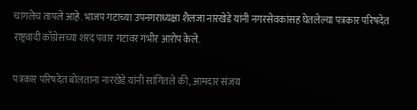चांगलेच तापले आहे. भाजप गटाच्या उपनगराध्यक्षा शैलजा नारखेडे यांनी नगरसेवकांसह घेतलेल्या पत्रकार परिषदेत राष्ट्रवादी काँग्रेसच्या शरद पवार गटावर गंभीर आरोप केले.

पत्रकार परिषदेत बोलताना नारखेडे यांनी सांगितले की, आमदार संजय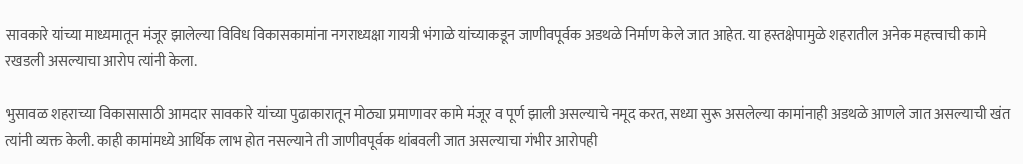सावकारे यांच्या माध्यमातून मंजूर झालेल्या विविध विकासकामांना नगराध्यक्षा गायत्री भंगाळे यांच्याकडून जाणीवपूर्वक अडथळे निर्माण केले जात आहेत. या हस्तक्षेपामुळे शहरातील अनेक महत्त्वाची कामे रखडली असल्याचा आरोप त्यांनी केला.

भुसावळ शहराच्या विकासासाठी आमदार सावकारे यांच्या पुढाकारातून मोठ्या प्रमाणावर कामे मंजूर व पूर्ण झाली असल्याचे नमूद करत, सध्या सुरू असलेल्या कामांनाही अडथळे आणले जात असल्याची खंत त्यांनी व्यक्त केली. काही कामांमध्ये आर्थिक लाभ होत नसल्याने ती जाणीवपूर्वक थांबवली जात असल्याचा गंभीर आरोपही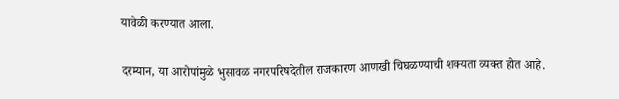यावेळी करण्यात आला.

दरम्यान, या आरोपांमुळे भुसावळ नगरपरिषदेतील राजकारण आणखी चिघळण्याची शक्यता व्यक्त होत आहे.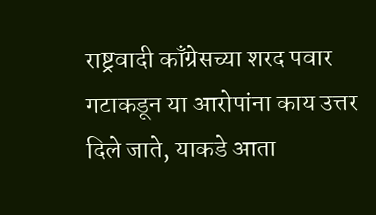राष्ट्रवादी काँग्रेसच्या शरद पवार गटाकडून या आरोपांना काय उत्तर दिले जाते, याकडे आता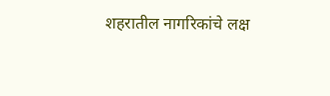शहरातील नागरिकांचे लक्ष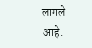लागले आहे.